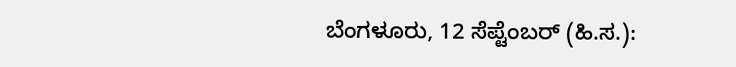ಬೆಂಗಳೂರು, 12 ಸೆಪ್ಟೆಂಬರ್ (ಹಿ.ಸ.):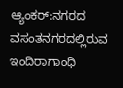ಆ್ಯಂಕರ್:ನಗರದ ವಸಂತನಗರದಲ್ಲಿರುವ ಇಂದಿರಾಗಾಂಧಿ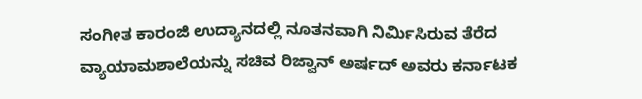ಸಂಗೀತ ಕಾರಂಜಿ ಉದ್ಯಾನದಲ್ಲಿ ನೂತನವಾಗಿ ನಿರ್ಮಿಸಿರುವ ತೆರೆದ ವ್ಯಾಯಾಮಶಾಲೆಯನ್ನು ಸಚಿವ ರಿಜ್ವಾನ್ ಅರ್ಷದ್ ಅವರು ಕರ್ನಾಟಕ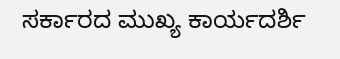ಸರ್ಕಾರದ ಮುಖ್ಯ ಕಾರ್ಯದರ್ಶಿ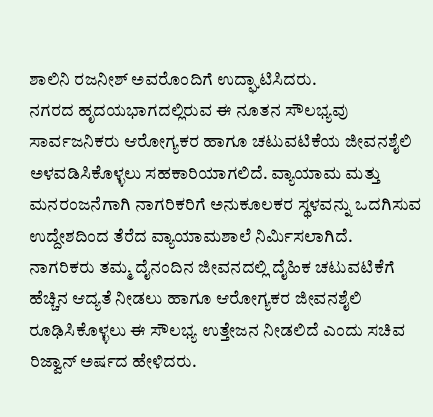ಶಾಲಿನಿ ರಜನೀಶ್ ಅವರೊಂದಿಗೆ ಉದ್ಘಾಟಿಸಿದರು.
ನಗರದ ಹೃದಯಭಾಗದಲ್ಲಿರುವ ಈ ನೂತನ ಸೌಲಭ್ಯವು ಸಾರ್ವಜನಿಕರು ಆರೋಗ್ಯಕರ ಹಾಗೂ ಚಟುವಟಿಕೆಯ ಜೀವನಶೈಲಿ ಅಳವಡಿಸಿಕೊಳ್ಳಲು ಸಹಕಾರಿಯಾಗಲಿದೆ. ವ್ಯಾಯಾಮ ಮತ್ತು ಮನರಂಜನೆಗಾಗಿ ನಾಗರಿಕರಿಗೆ ಅನುಕೂಲಕರ ಸ್ಥಳವನ್ನು ಒದಗಿಸುವ ಉದ್ದೇಶದಿಂದ ತೆರೆದ ವ್ಯಾಯಾಮಶಾಲೆ ನಿರ್ಮಿಸಲಾಗಿದೆ.
ನಾಗರಿಕರು ತಮ್ಮ ದೈನಂದಿನ ಜೀವನದಲ್ಲಿ ದೈಹಿಕ ಚಟುವಟಿಕೆಗೆ ಹೆಚ್ಚಿನ ಆದ್ಯತೆ ನೀಡಲು ಹಾಗೂ ಆರೋಗ್ಯಕರ ಜೀವನಶೈಲಿ ರೂಢಿಸಿಕೊಳ್ಳಲು ಈ ಸೌಲಭ್ಯ ಉತ್ತೇಜನ ನೀಡಲಿದೆ ಎಂದು ಸಚಿವ ರಿಜ್ವಾನ್ ಅರ್ಷದ ಹೇಳಿದರು.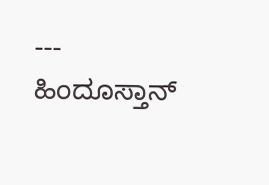---
ಹಿಂದೂಸ್ತಾನ್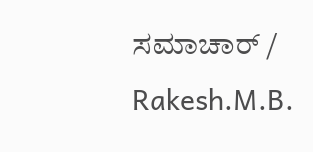ಸಮಾಚಾರ್ / Rakesh.M.B.